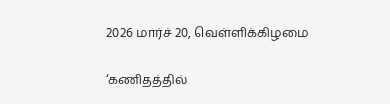2026 மார்ச் 20, வெள்ளிக்கிழமை

‘கணிதத்தில்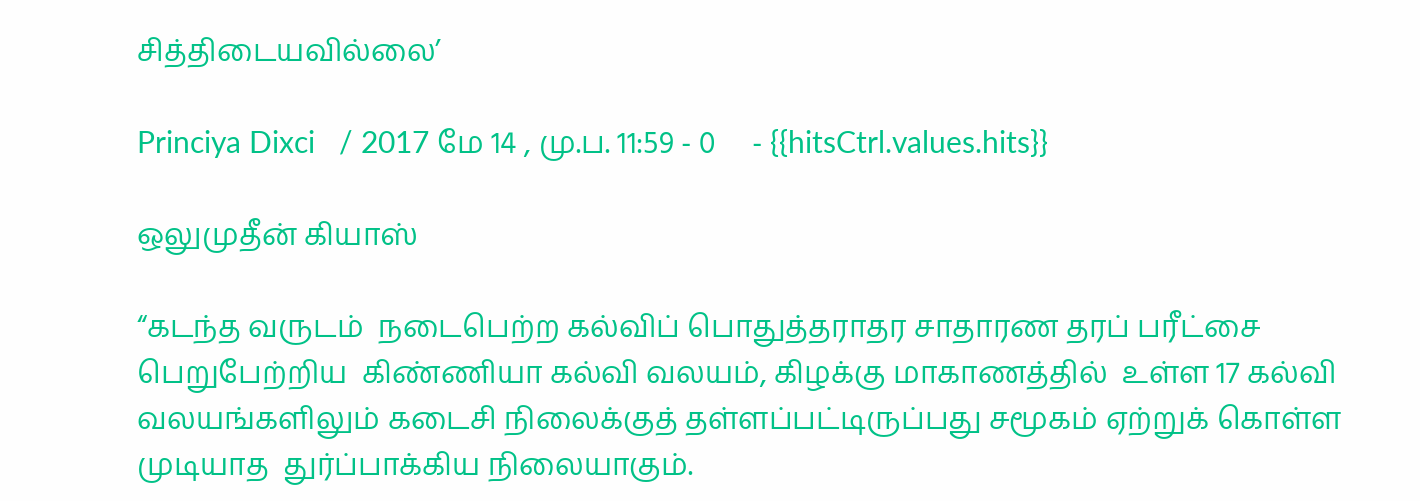சித்திடையவில்லை’

Princiya Dixci   / 2017 மே 14 , மு.ப. 11:59 - 0     - {{hitsCtrl.values.hits}}

ஒலுமுதீன் கியாஸ்

“கடந்த வருடம்  நடைபெற்ற கல்விப் பொதுத்தராதர சாதாரண தரப் பரீட்சை பெறுபேற்றிய  கிண்ணியா கல்வி வலயம், கிழக்கு மாகாணத்தில்  உள்ள 17 கல்வி வலயங்களிலும் கடைசி நிலைக்குத் தள்ளப்பட்டிருப்பது சமூகம் ஏற்றுக் கொள்ள முடியாத  துர்ப்பாக்கிய நிலையாகும்.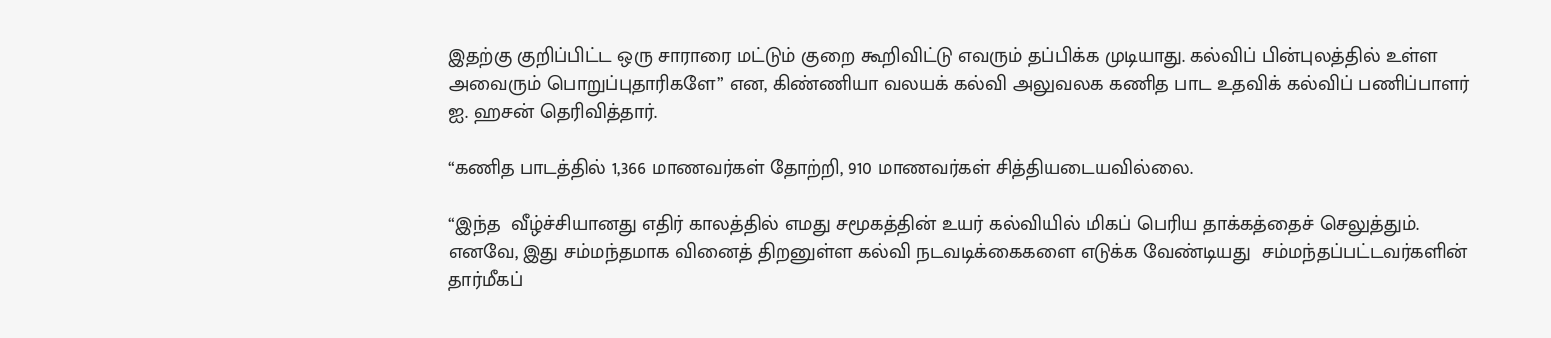இதற்கு குறிப்பிட்ட ஒரு சாராரை மட்டும் குறை கூறிவிட்டு எவரும் தப்பிக்க முடியாது. கல்விப் பின்புலத்தில் உள்ள அவைரும் பொறுப்புதாரிகளே” என, கிண்ணியா வலயக் கல்வி அலுவலக கணித பாட உதவிக் கல்விப் பணிப்பாளர் ஐ. ஹசன் தெரிவித்தார்.

“கணித பாடத்தில் 1,366 மாணவர்கள் தோற்றி, 910 மாணவர்கள் சித்தியடையவில்லை.

“இந்த  வீழ்ச்சியானது எதிர் காலத்தில் எமது சமூகத்தின் உயர் கல்வியில் மிகப் பெரிய தாக்கத்தைச் செலுத்தும். எனவே, இது சம்மந்தமாக வினைத் திறனுள்ள கல்வி நடவடிக்கைகளை எடுக்க வேண்டியது  சம்மந்தப்பட்டவர்களின் தார்மீகப்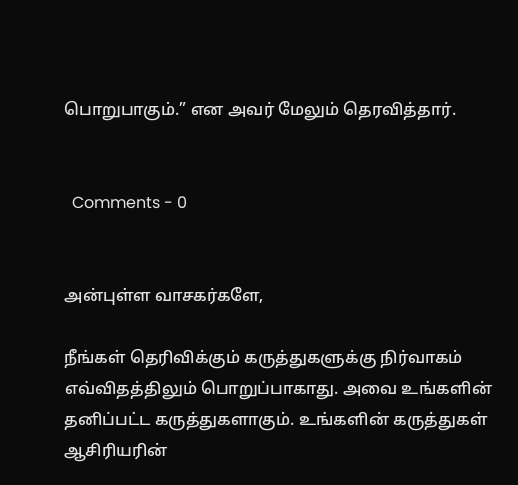பொறுபாகும்.” என அவர் மேலும் தெரவித்தார்.


  Comments - 0


அன்புள்ள வாசகர்களே,

நீங்கள் தெரிவிக்கும் கருத்துகளுக்கு நிர்வாகம் எவ்விதத்திலும் பொறுப்பாகாது. அவை உங்களின் தனிப்பட்ட கருத்துகளாகும். உங்களின் கருத்துகள் ஆசிரியரின்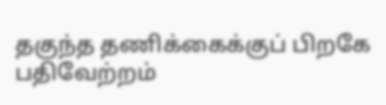தகுந்த தணிக்கைக்குப் பிறகே பதிவேற்றம்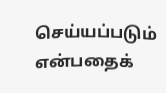செய்யப்படும் என்பதைக்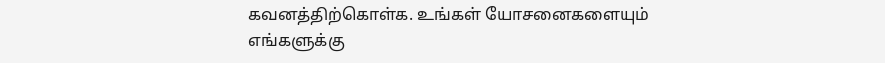கவனத்திற்கொள்க. உங்கள் யோசனைகளையும் எங்களுக்கு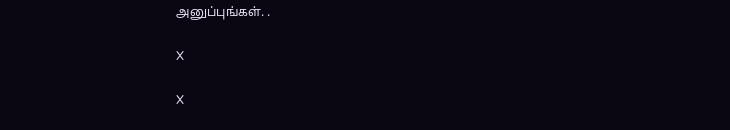அனுப்புங்கள். .

X

X